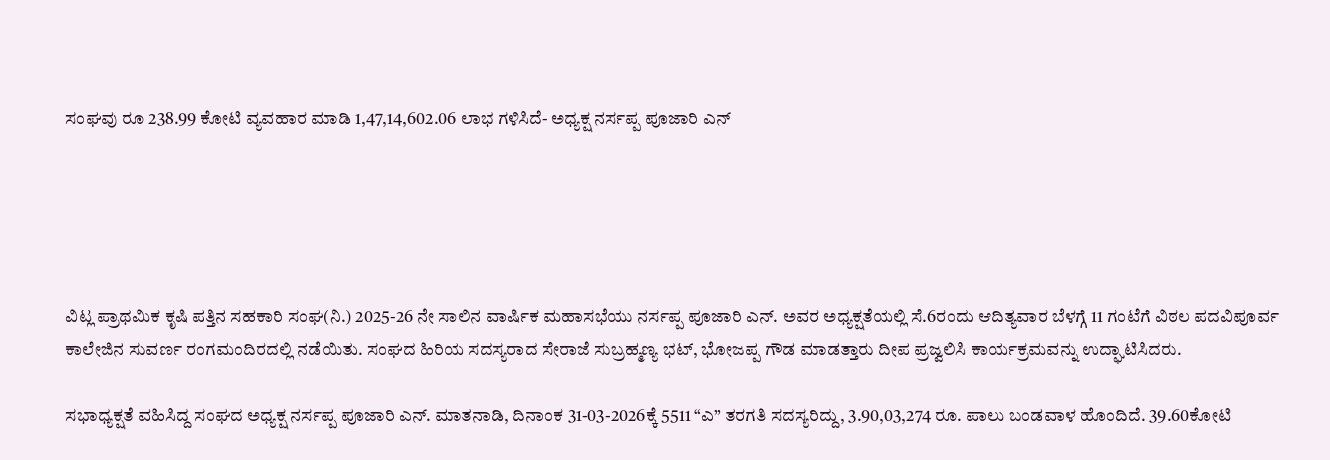ಸಂಘವು ರೂ 238.99 ಕೋಟಿ ವ್ಯವಹಾರ ಮಾಡಿ 1,47,14,602.06 ಲಾಭ ಗಳಿಸಿದೆ- ಅಧ್ಯಕ್ಷ ನರ್ಸಪ್ಪ ಪೂಜಾರಿ ಎನ್





ವಿಟ್ಲ ಪ್ರಾಥಮಿಕ ಕೃಷಿ ಪತ್ತಿನ ಸಹಕಾರಿ ಸಂಘ(ನಿ.) 2025-26 ನೇ ಸಾಲಿನ ವಾರ್ಷಿಕ ಮಹಾಸಭೆಯು ನರ್ಸಪ್ಪ ಪೂಜಾರಿ ಎನ್. ಅವರ ಅಧ್ಯಕ್ಷತೆಯಲ್ಲಿ ಸೆ.6ರಂದು ಆದಿತ್ಯವಾರ ಬೆಳಗ್ಗೆ 11 ಗಂಟೆಗೆ ವಿಠಲ ಪದವಿಪೂರ್ವ ಕಾಲೇಜಿನ ಸುವರ್ಣ ರಂಗಮಂದಿರದಲ್ಲಿ ನಡೆಯಿತು. ಸಂಘದ ಹಿರಿಯ ಸದಸ್ಯರಾದ ಸೇರಾಜೆ ಸುಬ್ರಹ್ಮಣ್ಯ ಭಟ್, ಭೋಜಪ್ಪ ಗೌಡ ಮಾಡತ್ತಾರು ದೀಪ ಪ್ರಜ್ವಲಿಸಿ ಕಾರ್ಯಕ್ರಮವನ್ನು ಉದ್ಘಾಟಿಸಿದರು.

ಸಭಾಧ್ಯಕ್ಷತೆ ವಹಿಸಿದ್ದ ಸಂಘದ ಅಧ್ಯಕ್ಷ ನರ್ಸಪ್ಪ ಪೂಜಾರಿ ಎನ್. ಮಾತನಾಡಿ, ದಿನಾಂಕ 31-03-2026ಕ್ಕೆ 5511 “ಎ” ತರಗತಿ ಸದಸ್ಯರಿದ್ದು, 3.90,03,274 ರೂ. ಪಾಲು ಬಂಡವಾಳ ಹೊಂದಿದೆ. 39.60ಕೋಟಿ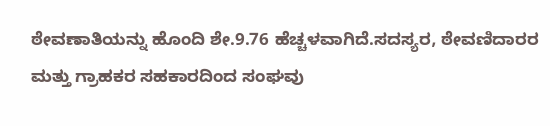ಠೇವಣಾತಿಯನ್ನು ಹೊಂದಿ ಶೇ.9.76 ಹೆಚ್ಚಳವಾಗಿದೆ.ಸದಸ್ಯರ, ಠೇವಣಿದಾರರ ಮತ್ತು ಗ್ರಾಹಕರ ಸಹಕಾರದಿಂದ ಸಂಘವು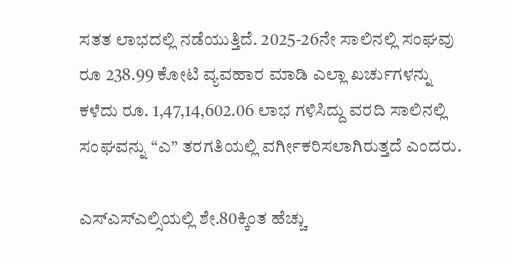ಸತತ ಲಾಭದಲ್ಲಿ ನಡೆಯುತ್ತಿದೆ. 2025-26ನೇ ಸಾಲಿನಲ್ಲಿ ಸಂಘವು ರೂ 238.99 ಕೋಟಿ ವ್ಯವಹಾರ ಮಾಡಿ ಎಲ್ಲಾ ಖರ್ಚುಗಳನ್ನು ಕಳೆದು ರೂ. 1,47,14,602.06 ಲಾಭ ಗಳಿಸಿದ್ದು ವರದಿ ಸಾಲಿನಲ್ಲಿ ಸಂಘವನ್ನು “ಎ” ತರಗತಿಯಲ್ಲಿ ವರ್ಗೀಕರಿಸಲಾಗಿರುತ್ತದೆ ಎಂದರು.

ಎಸ್ಎಸ್ಎಲ್ಸಿಯಲ್ಲಿ ಶೇ.80ಕ್ಕಿಂತ ಹೆಚ್ಚು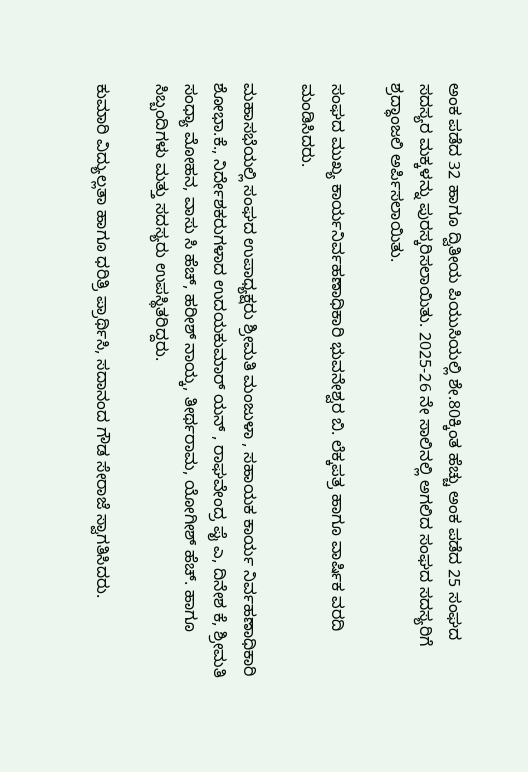ಅಂಕ ಪಡೆದ 32 ಹಾಗೂ ದ್ವಿತೀಯ ಪಿಯುಸಿಯಲ್ಲಿ ಶೇ.80ಕ್ಕಿಂತ ಹೆಚ್ಚು ಅಂಕ ಪಡೆದ 25 ಸಂಘದ ಸದಸ್ಯರ ಮಕ್ಕಳನ್ನು ಪುರಸ್ಕರಿಸಲಾಯಿತು. 2025-26 ನೇ ಸಾಲಿನಲ್ಲಿ ಅಗಲಿದ ಸಂಘದ ಸದಸ್ಯರಿಗೆ ಶ್ರದ್ಧಾಂಜಲಿ ಅರ್ಪಿಸಲಾಯಿತು.

ಸಂಘದ ಮುಖ್ಯ ಕಾರ್ಯನಿರ್ವಹಣಾಧಿಕಾರಿ ಭುವನೇಶ್ವರ ಬಿ. ಲೆಕ್ಕಪತ್ರ ಹಾಗೂ ವಾರ್ಷಿಕ ವರದಿ ಮಂಡಿಸಿದರು.

ಮಹಾಸಭೆಯಲ್ಲಿ ಸಂಘದ ಉಪಾಧ್ಯಕ್ಷರು ಶ್ರೀಮತಿ ಮಂಜುಳಾ , ಸಹಾಯಕ ಕಾರ್ಯ ನಿರ್ವಹಣಾಧಿಕಾರಿ ಶೋಭಾ.ಕೆ., ನಿರ್ದೇಶಕರುಗಳಾದ ಉದಯಕುಮಾರ್ ಯನ್ , ರಾಘವೇಂದ್ರ ಪೈ ಎ, ದಿನೇಶ ಕೆ, ಶ್ರೀಮತಿ ಸಂಧ್ಯಾ ಮೋಹನ, ವಾಸು ಸಿ ಹೆಚ್, ಹರೀಶ್ ನಾಯ್ಕ, ತೀರ್ಥರಾಮ, ಯೋಗೀಶ್ ಹೆಚ್. ಹಾಗೂ ಸಿಬ್ಬಂದಿಗಳು ಮತ್ತು ಸದಸ್ಯರು ಉಪಸ್ಥಿತರಿದ್ದರು.

ಕುಮಾರಿ ವಿದ್ಯುಲ್ಲತಾ ಹಾಗೂ ಧರಿತ್ರಿ ಪ್ರಾರ್ಥಿಸಿ, ಸದಾನಂದ ಗೌಡ ಸೇರಾಜೆ ಸ್ವಾಗತಿಸಿದರು.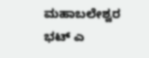ಮಹಾಬಲೇಶ್ವರ ಭಟ್ ಎ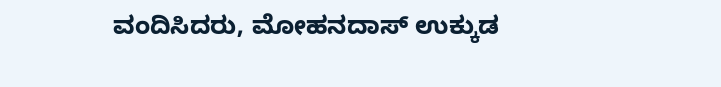ವಂದಿಸಿದರು, ಮೋಹನದಾಸ್ ಉಕ್ಕುಡ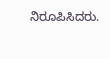ನಿರೂಪಿಸಿದರು.